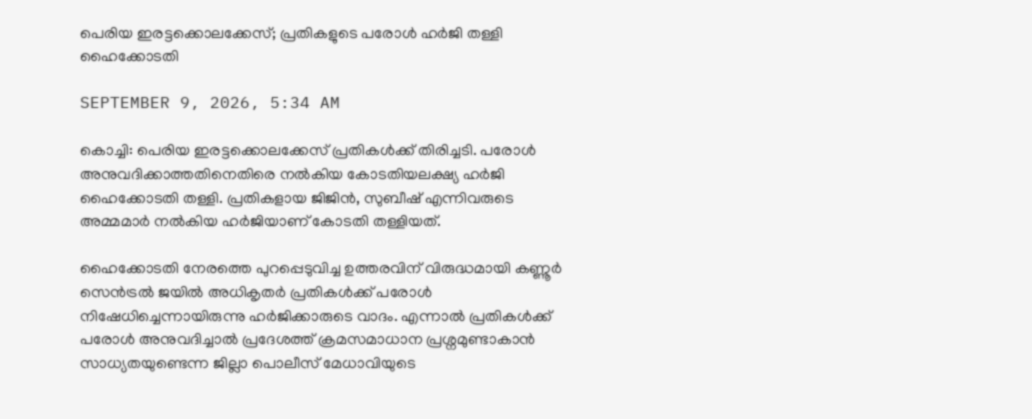പെരിയ ഇരട്ടക്കൊലക്കേസ്; പ്രതികളുടെ പരോൾ ഹർജി തള്ളി ഹൈക്കോടതി

SEPTEMBER 9, 2026, 5:34 AM

കൊച്ചി: പെരിയ ഇരട്ടക്കൊലക്കേസ് പ്രതികൾക്ക് തിരിച്ചടി. പരോൾ അനുവദിക്കാത്തതിനെതിരെ നൽകിയ കോടതിയലക്ഷ്യ ഹർജി ഹൈക്കോടതി തള്ളി. പ്രതികളായ ജിജിൻ, സുബീഷ് എന്നിവരുടെ അമ്മമാർ നൽകിയ ഹർജിയാണ് കോടതി തള്ളിയത്.

ഹൈക്കോടതി നേരത്തെ പുറപ്പെടുവിച്ച ഉത്തരവിന് വിരുദ്ധമായി കണ്ണൂർ സെൻട്രൽ ജയിൽ അധികൃതർ പ്രതികൾക്ക് പരോൾ നിഷേധിച്ചെന്നായിരുന്നു ഹർജിക്കാരുടെ വാദം. എന്നാൽ പ്രതികൾക്ക് പരോൾ അനുവദിച്ചാൽ പ്രദേശത്ത് ക്രമസമാധാന പ്രശ്നമുണ്ടാകാൻ സാധ്യതയുണ്ടെന്ന ജില്ലാ പൊലീസ് മേധാവിയുടെ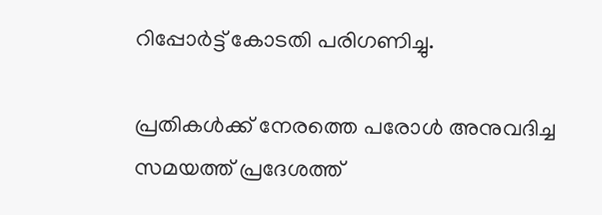റിപ്പോർട്ട് കോടതി പരിഗണിച്ചു.

പ്രതികൾക്ക് നേരത്തെ പരോൾ അനുവദിച്ച സമയത്ത് പ്രദേശത്ത്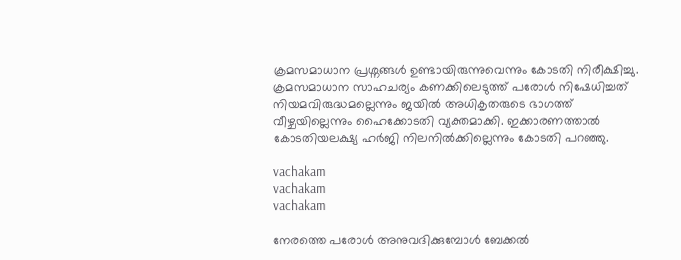ക്രമസമാധാന പ്രശ്നങ്ങൾ ഉണ്ടായിരുന്നുവെന്നും കോടതി നിരീക്ഷിച്ചു. ക്രമസമാധാന സാഹചര്യം കണക്കിലെടുത്ത് പരോൾ നിഷേധിച്ചത് നിയമവിരുദ്ധമല്ലെന്നും ജയിൽ അധികൃതരുടെ ഭാഗത്ത് വീഴ്ചയില്ലെന്നും ഹൈക്കോടതി വ്യക്തമാക്കി. ഇക്കാരണത്താൽ കോടതിയലക്ഷ്യ ഹർജി നിലനിൽക്കില്ലെന്നും കോടതി പറഞ്ഞു.

vachakam
vachakam
vachakam

നേരത്തെ പരോൾ അനുവദിക്കുമ്പോൾ ബേക്കൽ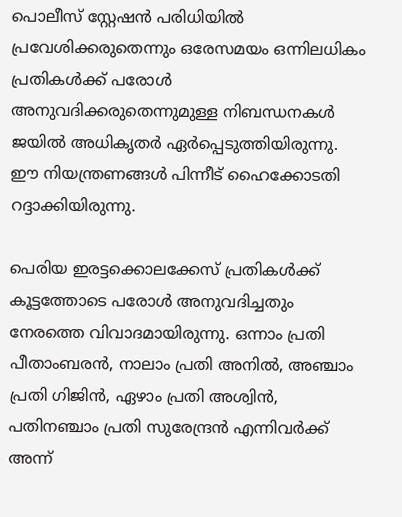പൊലീസ് സ്റ്റേഷൻ പരിധിയിൽ പ്രവേശിക്കരുതെന്നും ഒരേസമയം ഒന്നിലധികം പ്രതികൾക്ക് പരോൾ അനുവദിക്കരുതെന്നുമുള്ള നിബന്ധനകൾ ജയിൽ അധികൃതർ ഏർപ്പെടുത്തിയിരുന്നു. ഈ നിയന്ത്രണങ്ങൾ പിന്നീട് ഹൈക്കോടതി റദ്ദാക്കിയിരുന്നു.

പെരിയ ഇരട്ടക്കൊലക്കേസ് പ്രതികൾക്ക് കൂട്ടത്തോടെ പരോൾ അനുവദിച്ചതും നേരത്തെ വിവാദമായിരുന്നു. ഒന്നാം പ്രതി പീതാംബരൻ, നാലാം പ്രതി അനിൽ, അഞ്ചാം പ്രതി ഗിജിൻ, ഏഴാം പ്രതി അശ്വിൻ, പതിനഞ്ചാം പ്രതി സുരേന്ദ്രൻ എന്നിവർക്ക് അന്ന്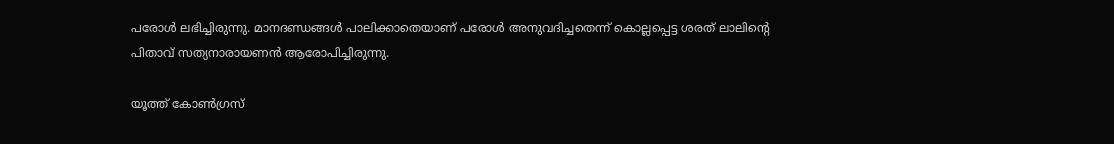പരോൾ ലഭിച്ചിരുന്നു. മാനദണ്ഡങ്ങൾ പാലിക്കാതെയാണ് പരോൾ അനുവദിച്ചതെന്ന് കൊല്ലപ്പെട്ട ശരത് ലാലിന്റെ പിതാവ് സത്യനാരായണൻ ആരോപിച്ചിരുന്നു.

യൂത്ത് കോൺഗ്രസ്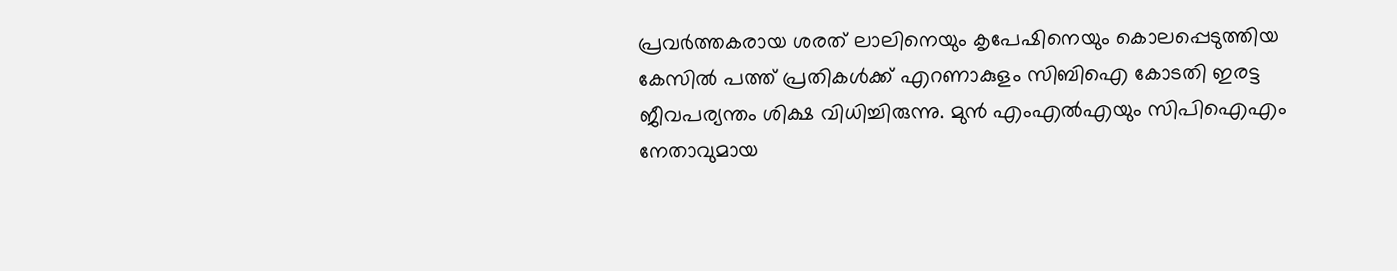പ്രവർത്തകരായ ശരത് ലാലിനെയും കൃപേഷിനെയും കൊലപ്പെടുത്തിയ കേസിൽ പത്ത് പ്രതികൾക്ക് എറണാകുളം സിബിഐ കോടതി ഇരട്ട ജീവപര്യന്തം ശിക്ഷ വിധിച്ചിരുന്നു. മുൻ എംഎൽഎയും സിപിഐഎം നേതാവുമായ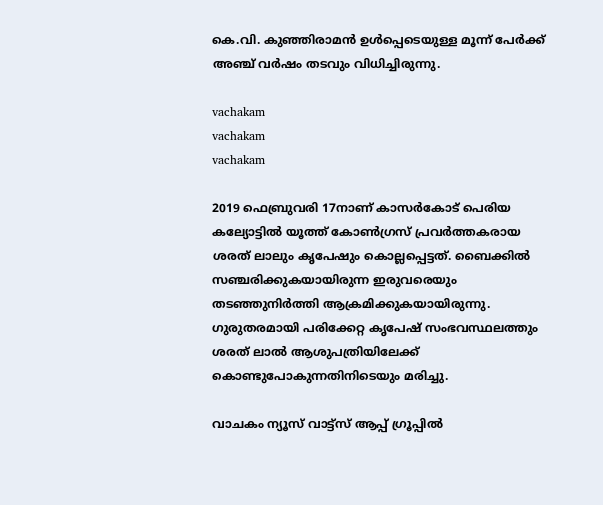കെ.വി. കുഞ്ഞിരാമൻ ഉൾപ്പെടെയുള്ള മൂന്ന് പേർക്ക് അഞ്ച് വർഷം തടവും വിധിച്ചിരുന്നു.

vachakam
vachakam
vachakam

2019 ഫെബ്രുവരി 17നാണ് കാസർകോട് പെരിയ കല്യോട്ടിൽ യൂത്ത് കോൺഗ്രസ് പ്രവർത്തകരായ ശരത് ലാലും കൃപേഷും കൊല്ലപ്പെട്ടത്. ബൈക്കിൽ സഞ്ചരിക്കുകയായിരുന്ന ഇരുവരെയും തടഞ്ഞുനിർത്തി ആക്രമിക്കുകയായിരുന്നു. ഗുരുതരമായി പരിക്കേറ്റ കൃപേഷ് സംഭവസ്ഥലത്തും ശരത് ലാൽ ആശുപത്രിയിലേക്ക് കൊണ്ടുപോകുന്നതിനിടെയും മരിച്ചു.

വാചകം ന്യൂസ് വാട്ട്സ് ആപ്പ് ഗ്രൂപ്പിൽ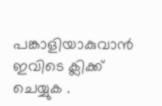പങ്കാളിയാകുവാൻ ഇവിടെ ക്ലിക്ക് ചെയ്യുക .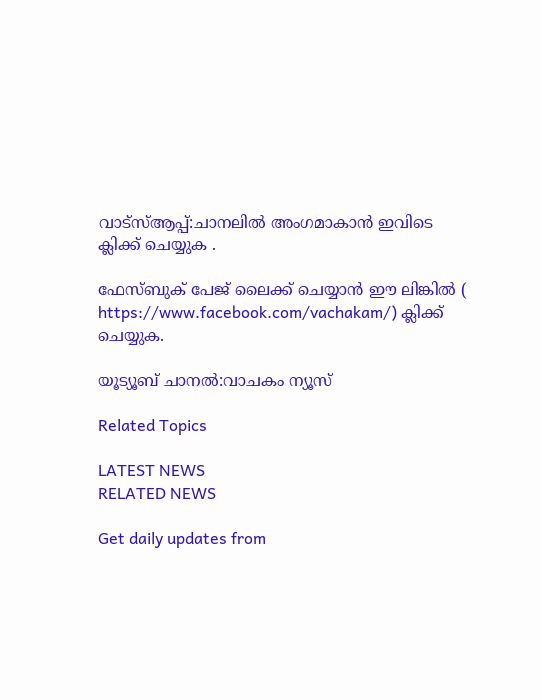വാട്സ്ആപ്പ്:ചാനലിൽ അംഗമാകാൻ ഇവിടെ ക്ലിക്ക് ചെയ്യുക .

ഫേസ്ബുക് പേജ് ലൈക്ക് ചെയ്യാൻ ഈ ലിങ്കിൽ (
https://www.facebook.com/vachakam/) ക്ലിക്ക് ചെയ്യുക.

യൂട്യൂബ് ചാനൽ:വാചകം ന്യൂസ്

Related Topics

LATEST NEWS
RELATED NEWS

Get daily updates from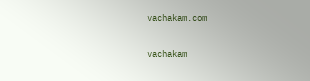vachakam.com

vachakam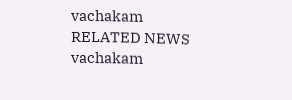vachakam
RELATED NEWS
vachakam